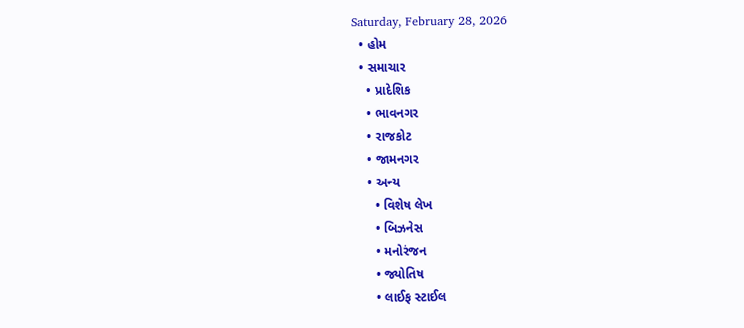Saturday, February 28, 2026
  • હોમ
  • સમાચાર
    • પ્રાદેશિક
    • ભાવનગર
    • રાજકોટ
    • જામનગર
    • અન્ય
      • વિશેષ લેખ
      • બિઝનેસ
      • મનોરંજન
      • જ્યોતિષ
      • લાઈફ સ્ટાઈલ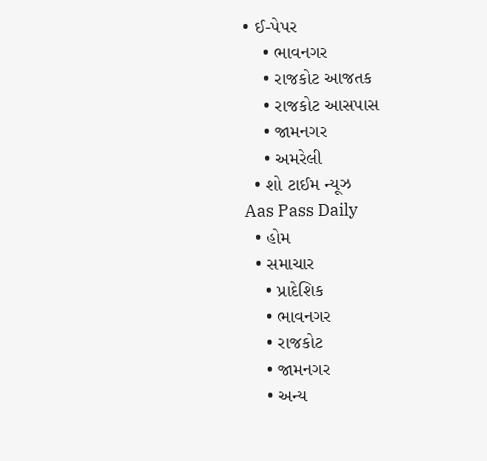• ઈ-પેપર
    • ભાવનગર
    • રાજકોટ આજતક
    • રાજકોટ આસપાસ
    • જામનગર
    • અમરેલી
  • શો ટાઈમ ન્યૂઝ
Aas Pass Daily
  • હોમ
  • સમાચાર
    • પ્રાદેશિક
    • ભાવનગર
    • રાજકોટ
    • જામનગર
    • અન્ય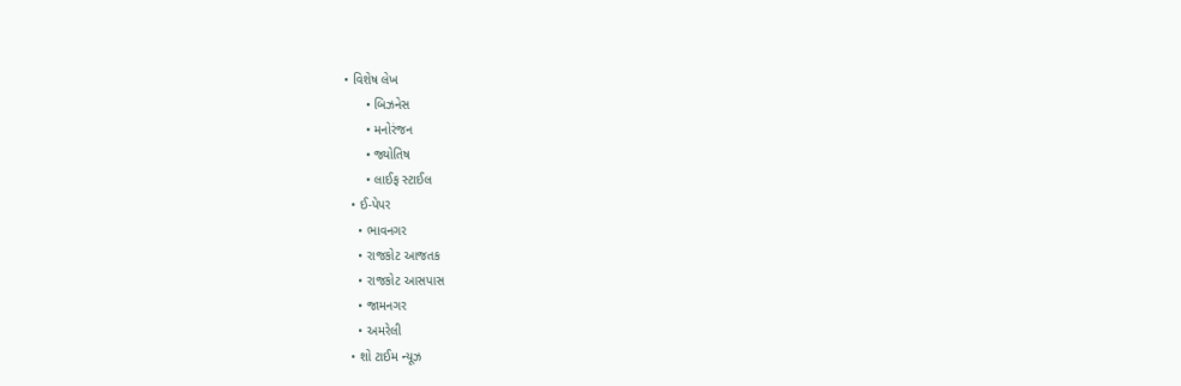• વિશેષ લેખ
      • બિઝનેસ
      • મનોરંજન
      • જ્યોતિષ
      • લાઈફ સ્ટાઈલ
  • ઈ-પેપર
    • ભાવનગર
    • રાજકોટ આજતક
    • રાજકોટ આસપાસ
    • જામનગર
    • અમરેલી
  • શો ટાઈમ ન્યૂઝ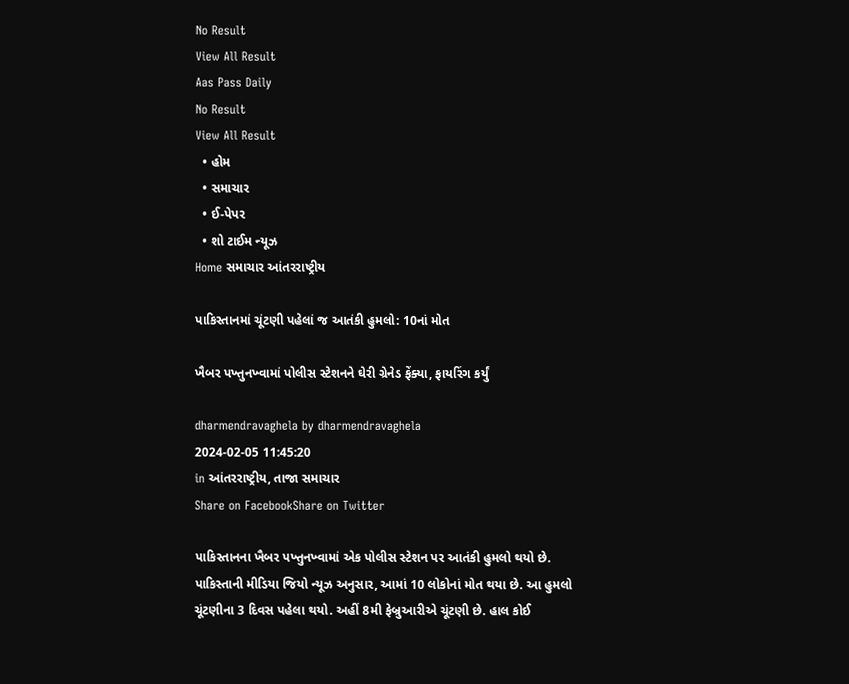No Result
View All Result
Aas Pass Daily
No Result
View All Result
  • હોમ
  • સમાચાર
  • ઈ-પેપર
  • શો ટાઈમ ન્યૂઝ
Home સમાચાર આંતરરાષ્ટ્રીય

પાકિસ્તાનમાં ચૂંટણી પહેલાં જ આતંકી હુમલો: 10નાં મોત

ખૈબર પખ્તુનખ્વામાં પોલીસ સ્ટેશનને ઘેરી ગ્રેનેડ ફેંક્યા, ફાયરિંગ કર્યું

dharmendravaghela by dharmendravaghela
2024-02-05 11:45:20
in આંતરરાષ્ટ્રીય, તાજા સમાચાર
Share on FacebookShare on Twitter

પાકિસ્તાનના ખૈબર પખ્તુનખ્વામાં એક પોલીસ સ્ટેશન પર આતંકી હુમલો થયો છે. પાકિસ્તાની મીડિયા જિયો ન્યૂઝ અનુસાર, આમાં 10 લોકોનાં મોત થયા છે. આ હુમલો ચૂંટણીના 3 દિવસ પહેલા થયો. અહીં 8મી ફેબ્રુઆરીએ ચૂંટણી છે. હાલ કોઈ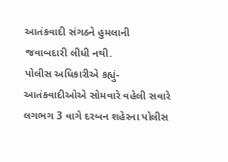આતંકવાદી સંગઠને હુમલાની જવાબદારી લીધી નથી.
પોલીસ અધિકારીએ કહ્યું- આતંકવાદીઓએ સોમવારે વહેલી સવારે લગભગ 3 વાગે દરબન શહેરના પોલીસ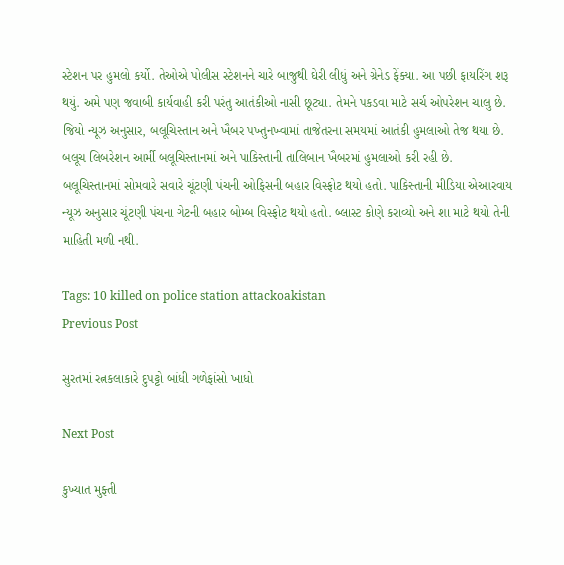સ્ટેશન પર હુમલો કર્યો. તેઓએ પોલીસ સ્ટેશનને ચારે બાજુથી ઘેરી લીધું અને ગ્રેનેડ ફેંક્યા. આ પછી ફાયરિંગ શરૂ થયું. અમે પણ જવાબી કાર્યવાહી કરી પરંતુ આતંકીઓ નાસી છૂટ્યા. તેમને પકડવા માટે સર્ચ ઓપરેશન ચાલુ છે. જિયો ન્યૂઝ અનુસાર, બલૂચિસ્તાન અને ખૈબર પખ્તુનખ્વામાં તાજેતરના સમયમાં આતંકી હુમલાઓ તેજ થયા છે. બલૂચ લિબરેશન આર્મી બલૂચિસ્તાનમાં અને પાકિસ્તાની તાલિબાન ખૈબરમાં હુમલાઓ કરી રહી છે.
બલૂચિસ્તાનમાં સોમવારે સવારે ચૂંટણી પંચની ઓફિસની બહાર વિસ્ફોટ થયો હતો. પાકિસ્તાની મીડિયા એઆરવાય ન્યૂઝ અનુસાર ચૂંટણી પંચના ગેટની બહાર બોમ્બ વિસ્ફોટ થયો હતો. બ્લાસ્ટ કોણે કરાવ્યો અને શા માટે થયો તેની માહિતી મળી નથી.

Tags: 10 killed on police station attackoakistan
Previous Post

સુરતમાં રત્નકલાકારે દુપટ્ટો બાંધી ગળેફાંસો ખાધો

Next Post

કુખ્યાત મુફ્તી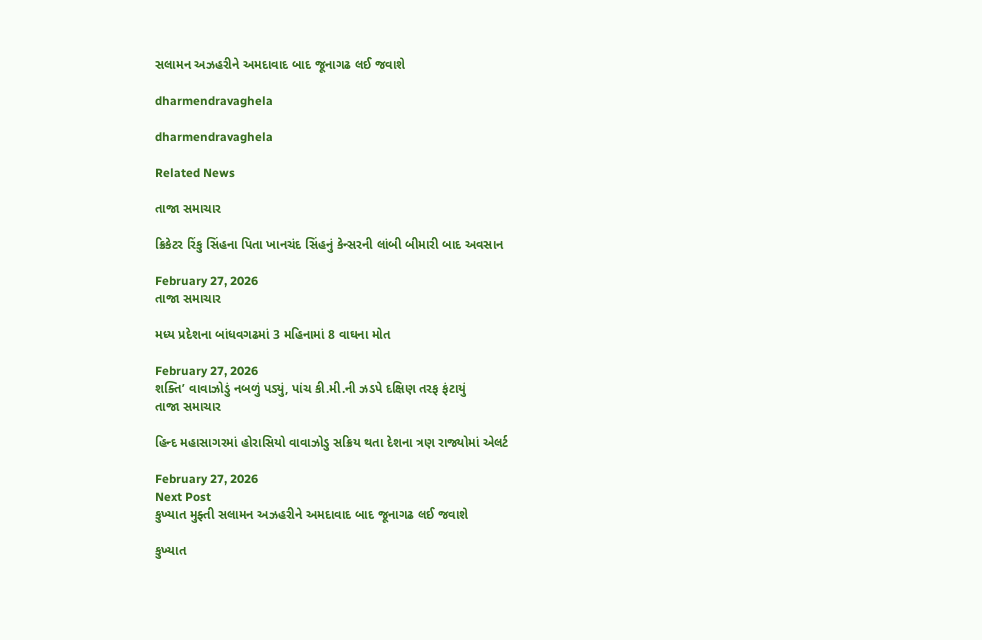સલામન અઝહરીને અમદાવાદ બાદ જૂનાગઢ લઈ જવાશે

dharmendravaghela

dharmendravaghela

Related News

તાજા સમાચાર

ક્રિકેટર રિંકુ સિંહના પિતા ખાનચંદ સિંહનું કેન્સરની લાંબી બીમારી બાદ અવસાન

February 27, 2026
તાજા સમાચાર

મધ્ય પ્રદેશના બાંધવગઢમાં 3 મહિનામાં 8 વાઘના મોત

February 27, 2026
શક્તિ’ વાવાઝોડું નબળું પડ્યું, પાંચ કી.મી.ની ઝડપે દક્ષિણ તરફ ફંટાયું
તાજા સમાચાર

હિન્દ મહાસાગરમાં હોરાસિયો વાવાઝોડુ સક્રિય થતા દેશના ત્રણ રાજ્યોમાં એલર્ટ

February 27, 2026
Next Post
કુખ્યાત મુફ્તી સલામન અઝહરીને અમદાવાદ બાદ જૂનાગઢ લઈ જવાશે

કુખ્યાત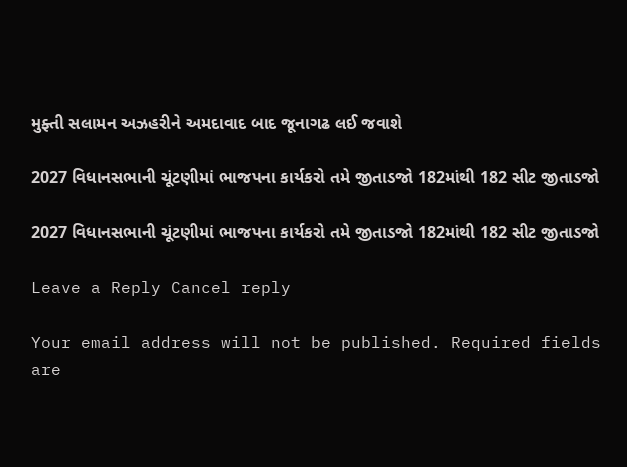મુફ્તી સલામન અઝહરીને અમદાવાદ બાદ જૂનાગઢ લઈ જવાશે

2027 વિધાનસભાની ચૂંટણીમાં ભાજપના કાર્યકરો તમે જીતાડજો 182માંથી 182 સીટ જીતાડજો

2027 વિધાનસભાની ચૂંટણીમાં ભાજપના કાર્યકરો તમે જીતાડજો 182માંથી 182 સીટ જીતાડજો

Leave a Reply Cancel reply

Your email address will not be published. Required fields are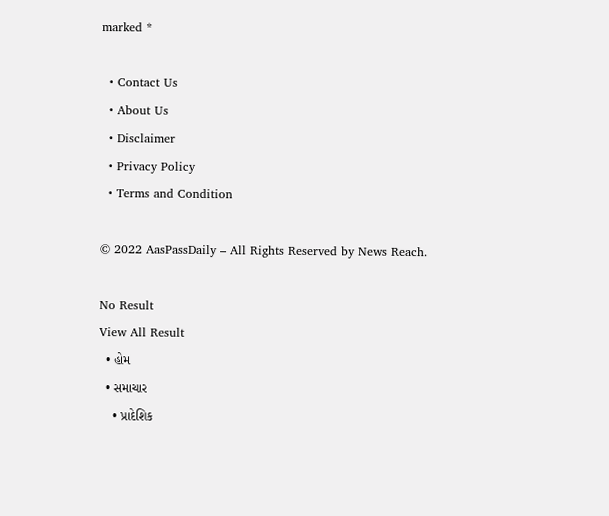marked *

  • Contact Us
  • About Us
  • Disclaimer
  • Privacy Policy
  • Terms and Condition

© 2022 AasPassDaily – All Rights Reserved by News Reach.

No Result
View All Result
  • હોમ
  • સમાચાર
    • પ્રાદેશિક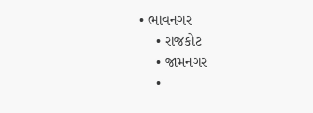• ભાવનગર
    • રાજકોટ
    • જામનગર
    •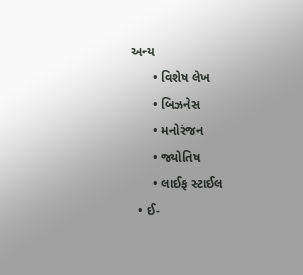અન્ય
      • વિશેષ લેખ
      • બિઝનેસ
      • મનોરંજન
      • જ્યોતિષ
      • લાઈફ સ્ટાઈલ
  • ઈ-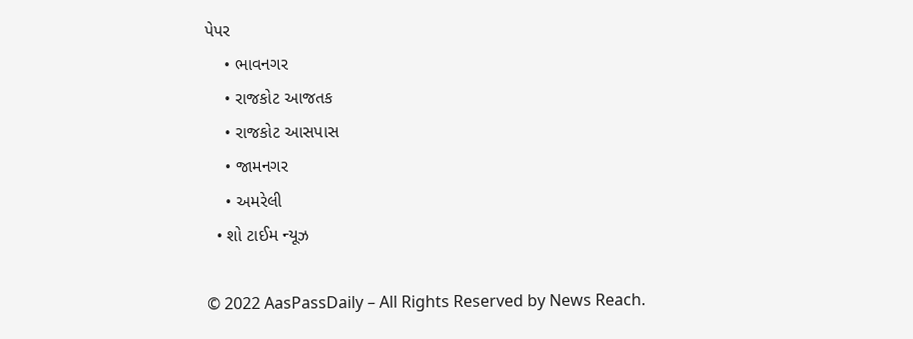પેપર
    • ભાવનગર
    • રાજકોટ આજતક
    • રાજકોટ આસપાસ
    • જામનગર
    • અમરેલી
  • શો ટાઈમ ન્યૂઝ

© 2022 AasPassDaily – All Rights Reserved by News Reach.